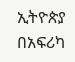ኢትዮጵያ በአፍሪካ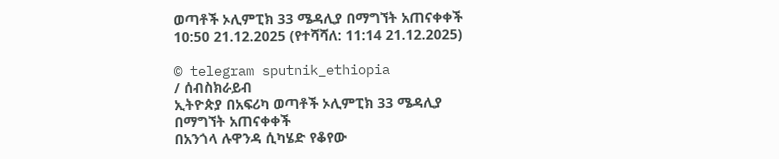ወጣቶች ኦሊምፒክ 33 ሜዳሊያ በማግኘት አጠናቀቀች
10:50 21.12.2025 (የተሻሻለ: 11:14 21.12.2025)

© telegram sputnik_ethiopia
/ ሰብስክራይብ
ኢትዮጵያ በአፍሪካ ወጣቶች ኦሊምፒክ 33 ሜዳሊያ በማግኘት አጠናቀቀች
በአንጎላ ሉዋንዳ ሲካሄድ የቆየው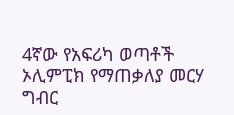4ኛው የአፍሪካ ወጣቶች ኦሊምፒክ የማጠቃለያ መርሃ ግብር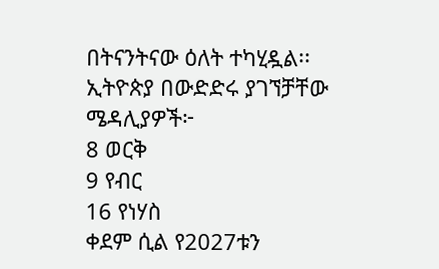በትናንትናው ዕለት ተካሂዷል፡፡
ኢትዮጵያ በውድድሩ ያገኘቻቸው ሜዳሊያዎች፦
8 ወርቅ
9 የብር
16 የነሃስ
ቀደም ሲል የ2027ቱን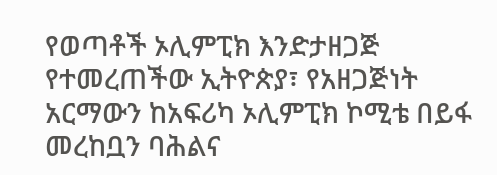የወጣቶች ኦሊምፒክ እንድታዘጋጅ የተመረጠችው ኢትዮጵያ፣ የአዘጋጅነት አርማውን ከአፍሪካ ኦሊምፒክ ኮሚቴ በይፋ መረከቧን ባሕልና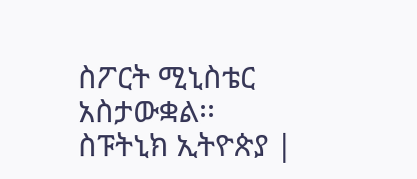ስፖርት ሚኒስቴር አስታውቋል፡፡
ስፑትኒክ ኢትዮጵያ |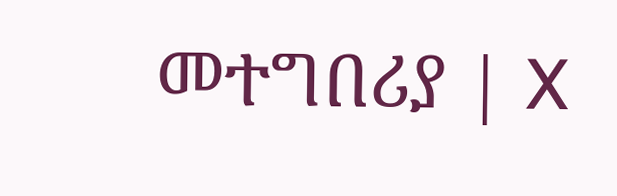መተግበሪያ | X